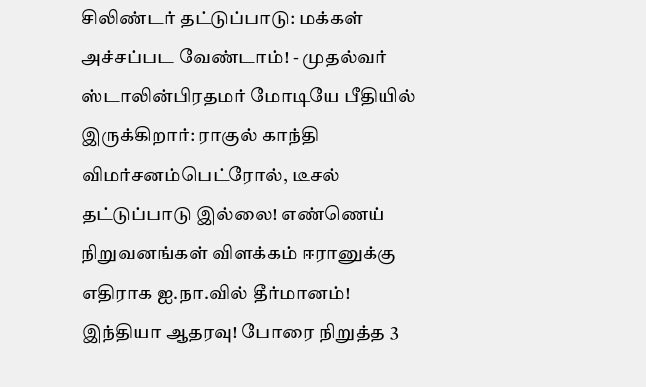சிலிண்டர் தட்டுப்பாடு: மக்கள் அச்சப்பட வேண்டாம்! - முதல்வர் ஸ்டாலின்பிரதமர் மோடியே பீதியில் இருக்கிறார்: ராகுல் காந்தி விமர்சனம்பெட்ரோல், டீசல் தட்டுப்பாடு இல்லை! எண்ணெய் நிறுவனங்கள் விளக்கம் ஈரானுக்கு எதிராக ஐ.நா.வில் தீர்மானம்! இந்தியா ஆதரவு! போரை நிறுத்த 3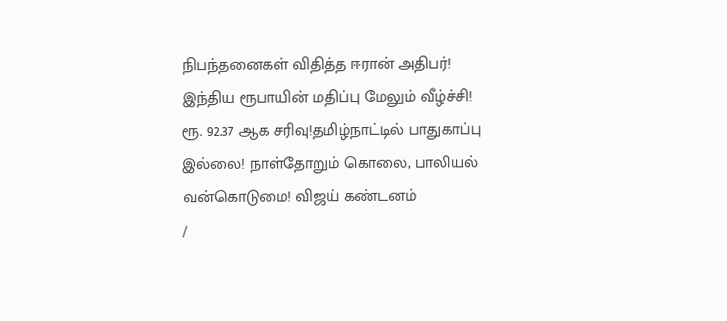நிபந்தனைகள் விதித்த ஈரான் அதிபர்! இந்திய ரூபாயின் மதிப்பு மேலும் வீழ்ச்சி! ரூ. 92.37 ஆக சரிவு!தமிழ்நாட்டில் பாதுகாப்பு இல்லை! நாள்தோறும் கொலை, பாலியல் வன்கொடுமை! விஜய் கண்டனம்
/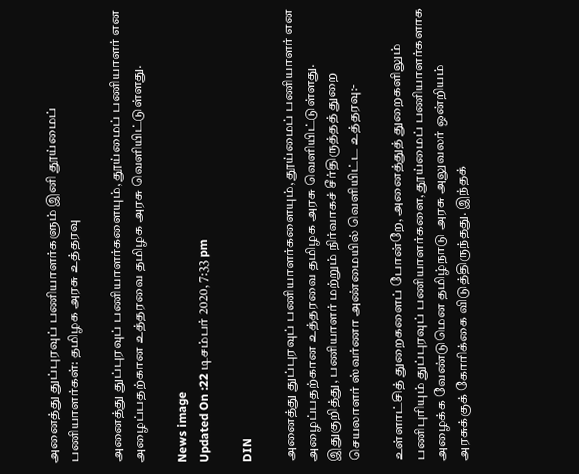அனைத்து துப்புரவுப் பணியாளர்களும் இனி தூய்மைப் பணியாளர்கள்: தமிழக அரசு உத்தரவு

அனைத்து துப்புரவுப் பணியாளர்களையும், தூய்மைப் பணியாளர் என அழைப்பதற்கான உத்தரவை தமிழக அரசு வெளியிட்டுள்ளது.

News image
Updated On :22 டிசம்பர் 2020, 7:33 pm

DIN

அனைத்து துப்புரவுப் பணியாளர்களையும், தூய்மைப் பணியாளர் என அழைப்பதற்கான உத்தரவை தமிழக அரசு வெளியிட்டுள்ளது. இதுகுறித்து, பணியாளர் மற்றும் நிர்வாகச் சீர்திருத்தத் துறை செயலாளர் ஸ்வர்ணா அண்மையில் வெளியிட்ட உத்தரவு:-

உள்ளாட்சித் துறைகளைப் போன்றே, அனைத்துத் துறைகளிலும் பணிபுரியும் துப்புரவுப் பணியாளர்களை, தூய்மைப் பணியாளர்களாக அழைக்க வேண்டுமென தமிழ்நாடு அரசு அலுவலர் ஒன்றியம் அரசுக்குக் கோரிக்கை விடுத்திருந்தது. இந்தக்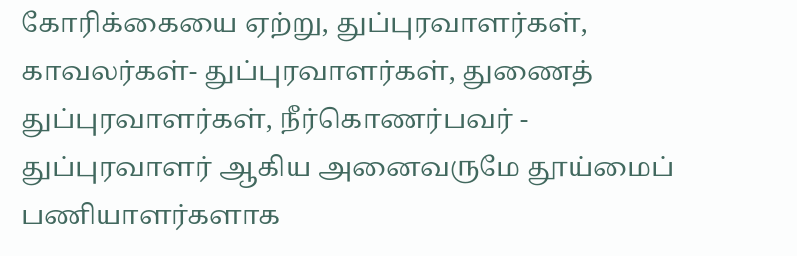கோரிக்கையை ஏற்று, துப்புரவாளர்கள், காவலர்கள்- துப்புரவாளர்கள், துணைத் துப்புரவாளர்கள், நீர்கொணர்பவர் - துப்புரவாளர் ஆகிய அனைவருமே தூய்மைப் பணியாளர்களாக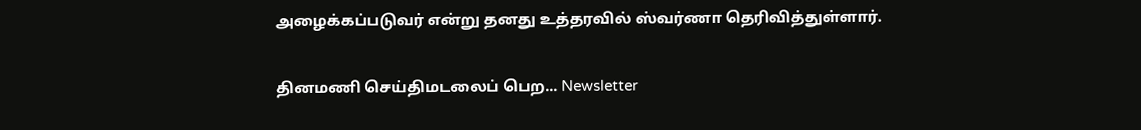அழைக்கப்படுவர் என்று தனது உத்தரவில் ஸ்வர்ணா தெரிவித்துள்ளார்.

தினமணி செய்திமடலைப் பெற... Newsletter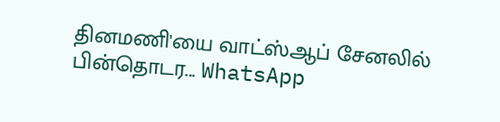தினமணி'யை வாட்ஸ்ஆப் சேனலில் பின்தொடர... WhatsApp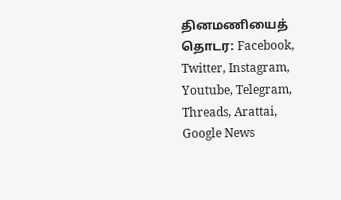தினமணியைத் தொடர: Facebook, Twitter, Instagram, Youtube, Telegram, Threads, Arattai, Google News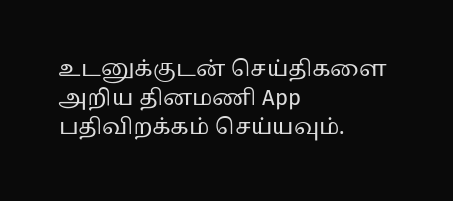உடனுக்குடன் செய்திகளை அறிய தினமணி App பதிவிறக்கம் செய்யவும்.